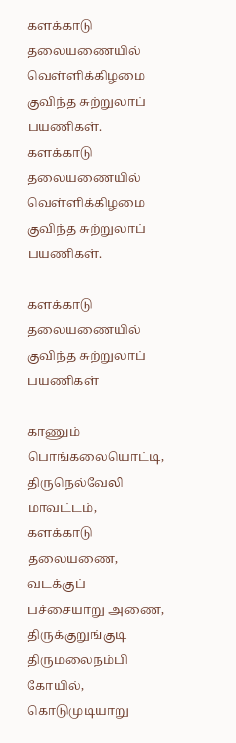களக்காடு தலையணையில் வெள்ளிக்கிழமை குவிந்த சுற்றுலாப் பயணிகள்.
களக்காடு தலையணையில் வெள்ளிக்கிழமை குவிந்த சுற்றுலாப் பயணிகள்.

களக்காடு தலையணையில் குவிந்த சுற்றுலாப் பயணிகள்

காணும் பொங்கலையொட்டி, திருநெல்வேலி மாவட்டம், களக்காடு தலையணை, வடக்குப் பச்சையாறு அணை, திருக்குறுங்குடி திருமலைநம்பி கோயில், கொடுமுடியாறு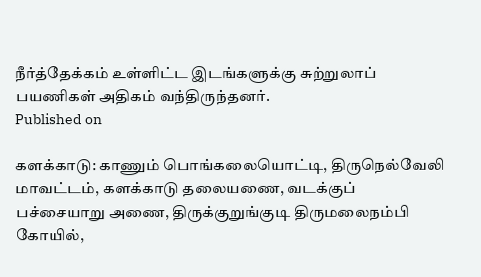நீர்த்தேக்கம் உள்ளிட்ட இடங்களுக்கு சுற்றுலாப் பயணிகள் அதிகம் வந்திருந்தனர்.
Published on

களக்காடு: காணும் பொங்கலையொட்டி, திருநெல்வேலி மாவட்டம், களக்காடு தலையணை, வடக்குப் பச்சையாறு அணை, திருக்குறுங்குடி திருமலைநம்பி கோயில்,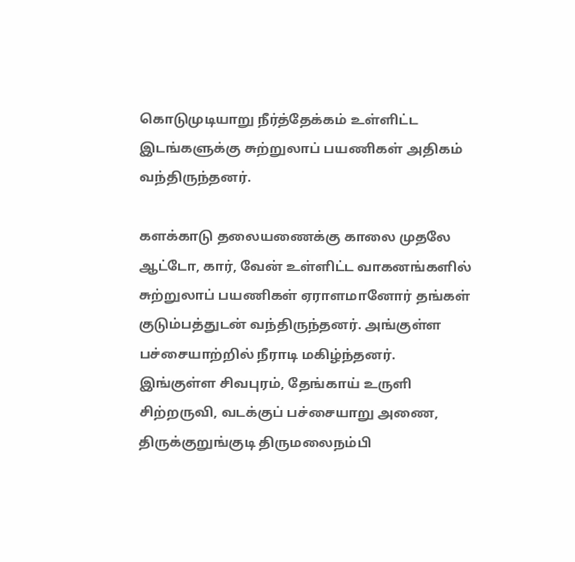கொடுமுடியாறு நீர்த்தேக்கம் உள்ளிட்ட இடங்களுக்கு சுற்றுலாப் பயணிகள் அதிகம் வந்திருந்தனர்.

களக்காடு தலையணைக்கு காலை முதலே ஆட்டோ, கார், வேன் உள்ளிட்ட வாகனங்களில் சுற்றுலாப் பயணிகள் ஏராளமானோர் தங்கள் குடும்பத்துடன் வந்திருந்தனர். அங்குள்ள பச்சையாற்றில் நீராடி மகிழ்ந்தனர். இங்குள்ள சிவபுரம், தேங்காய் உருளி சிற்றருவி, வடக்குப் பச்சையாறு அணை, திருக்குறுங்குடி திருமலைநம்பி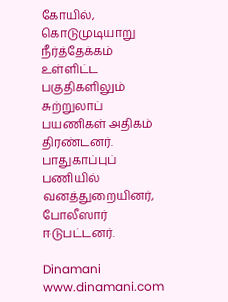கோயில், கொடுமுடியாறு நீர்த்தேக்கம் உள்ளிட்ட பகுதிகளிலும் சுற்றுலாப் பயணிகள் அதிகம் திரண்டனர். பாதுகாப்புப் பணியில் வனத்துறையினர், போலீஸார் ஈடுபட்டனர்.

Dinamani
www.dinamani.com